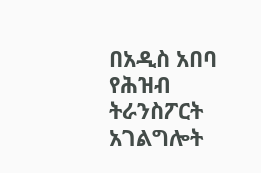በአዲስ አበባ የሕዝብ ትራንስፖርት አገልግሎት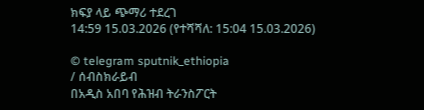ክፍያ ላይ ጭማሪ ተደረገ
14:59 15.03.2026 (የተሻሻለ: 15:04 15.03.2026)

© telegram sputnik_ethiopia
/ ሰብስክራይብ
በአዲስ አበባ የሕዝብ ትራንስፖርት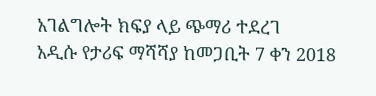አገልግሎት ክፍያ ላይ ጭማሪ ተደረገ
አዲሱ የታሪፍ ማሻሻያ ከመጋቢት 7 ቀን 2018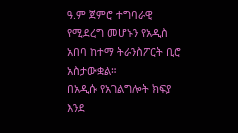ዓ.ም ጀምሮ ተግባራዊ የሚደረግ መሆኑን የአዲስ አበባ ከተማ ትራንስፖርት ቢሮ አስታውቋል።
በአዲሱ የአገልግሎት ክፍያ እንደ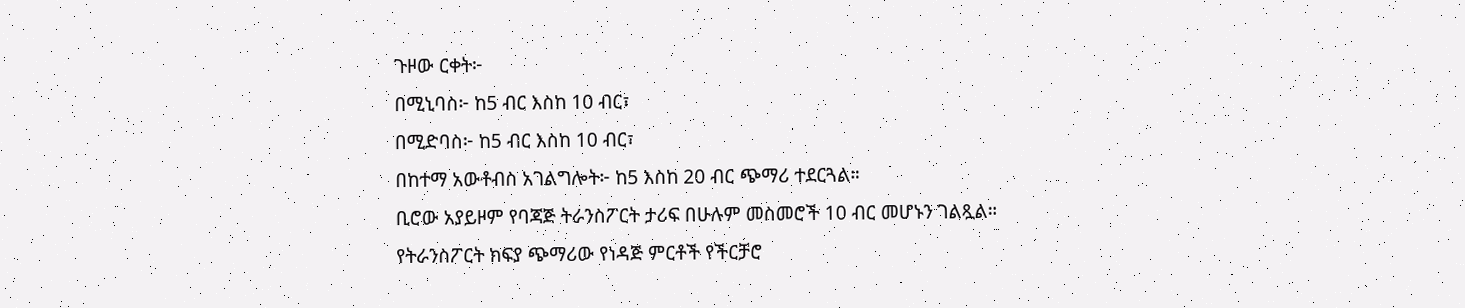ጉዞው ርቀት፦
በሚኒባስ፦ ከ5 ብር እስከ 10 ብር፣
በሚድባስ፦ ከ5 ብር እስከ 10 ብር፣
በከተማ አውቶብስ አገልግሎት፦ ከ5 እስከ 20 ብር ጭማሪ ተደርጓል።
ቢሮው አያይዞም የባጃጅ ትራንስፖርት ታሪፍ በሁሉም መስመሮች 10 ብር መሆኑን ገልጿል።
የትራንስፖርት ክፍያ ጭማሪው የነዳጅ ምርቶች የችርቻሮ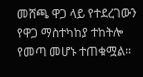መሸጫ ዋጋ ላይ የተደረገውን የዋጋ ማስተካከያ ተከትሎ የመጣ መሆኑ ተጠቁሟል።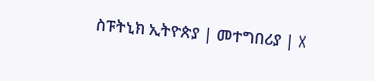ስፑትኒክ ኢትዮጵያ | መተግበሪያ | X